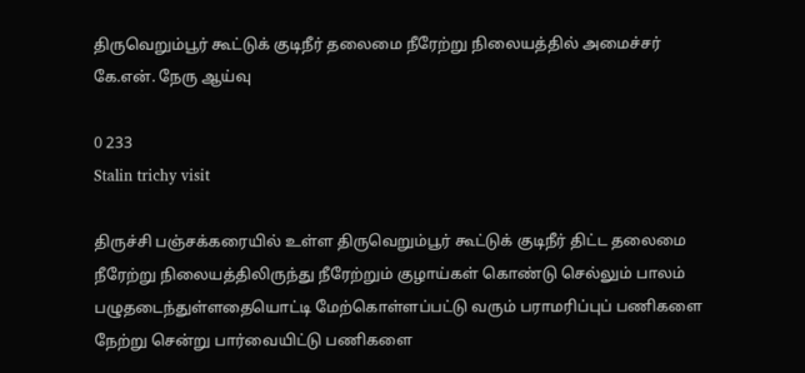திருவெறும்பூர் கூட்டுக் குடிநீர் தலைமை நீரேற்று நிலையத்தில் அமைச்சர் கே.என். நேரு ஆய்வு

0 233
Stalin trichy visit

திருச்சி பஞ்சக்கரையில் உள்ள திருவெறும்பூர் கூட்டுக் குடிநீர் திட்ட தலைமை நீரேற்று நிலையத்திலிருந்து நீரேற்றும் குழாய்கள் கொண்டு செல்லும் பாலம் பழுதடைந்துள்ளதையொட்டி மேற்கொள்ளப்பட்டு வரும் பராமரிப்புப் பணிகளை நேற்று சென்று பார்வையிட்டு பணிகளை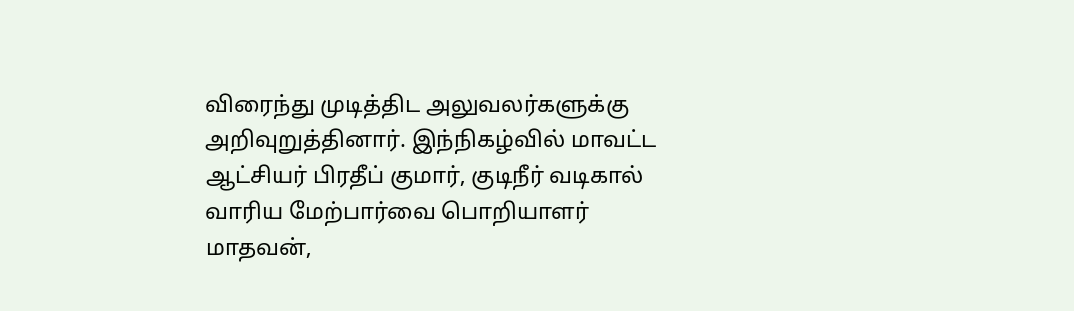விரைந்து முடித்திட அலுவலர்களுக்கு அறிவுறுத்தினார். இந்நிகழ்வில் மாவட்ட ஆட்சியர் பிரதீப் குமார், குடிநீர் வடிகால் வாரிய மேற்பார்வை பொறியாளர் மாதவன்,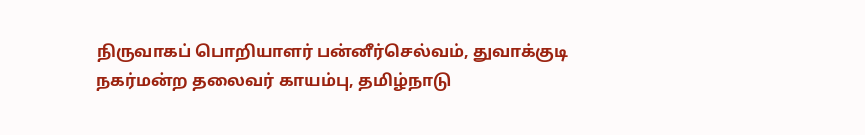நிருவாகப் பொறியாளர் பன்னீர்செல்வம், துவாக்குடி நகர்மன்ற தலைவர் காயம்பு, தமிழ்நாடு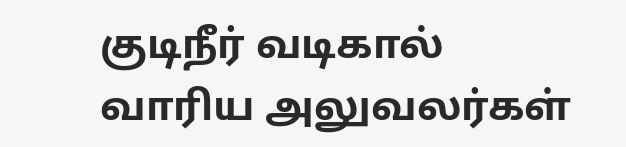குடிநீர் வடிகால் வாரிய அலுவலர்கள்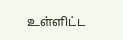உள்ளிட்ட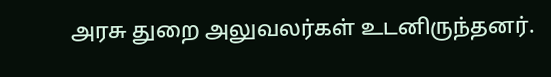அரசு துறை அலுவலர்கள் உடனிருந்தனர்.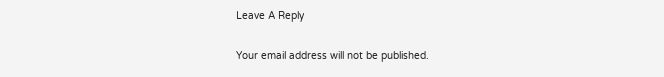Leave A Reply

Your email address will not be published.